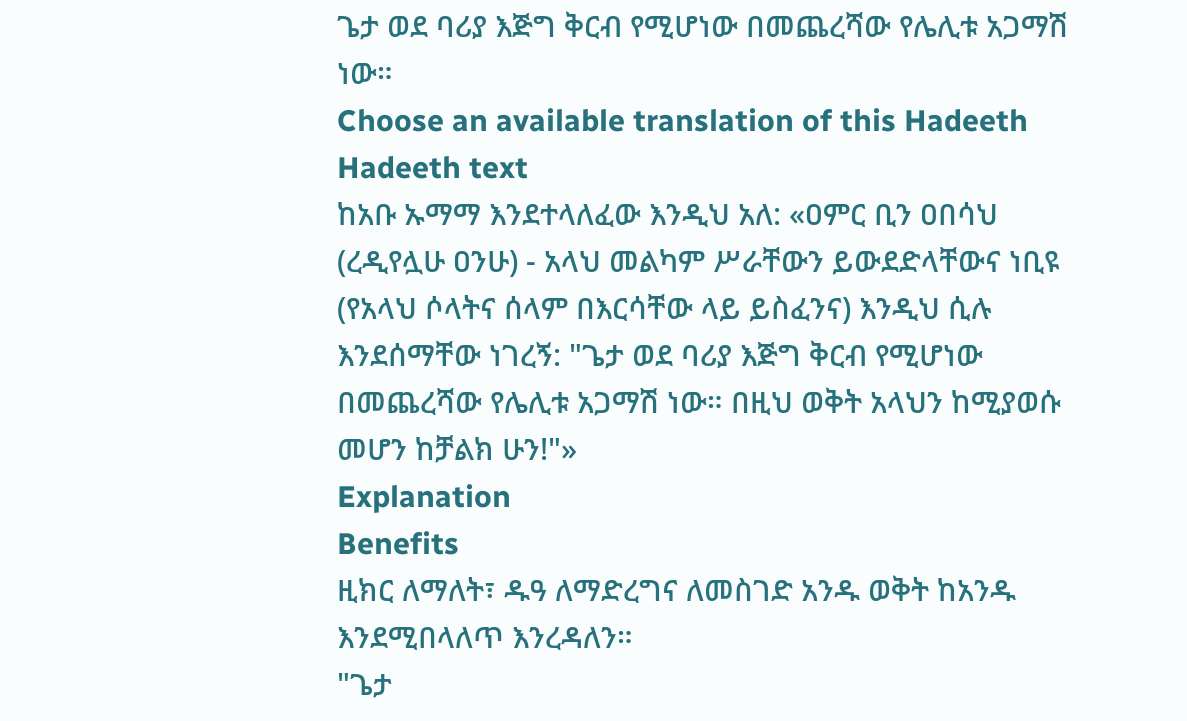ጌታ ወደ ባሪያ እጅግ ቅርብ የሚሆነው በመጨረሻው የሌሊቱ አጋማሽ ነው።
Choose an available translation of this Hadeeth
Hadeeth text
ከአቡ ኡማማ እንደተላለፈው እንዲህ አለ: «ዐምር ቢን ዐበሳህ (ረዲየሏሁ ዐንሁ) - አላህ መልካም ሥራቸውን ይውደድላቸውና ነቢዩ (የአላህ ሶላትና ሰላም በእርሳቸው ላይ ይስፈንና) እንዲህ ሲሉ እንደሰማቸው ነገረኝ: "ጌታ ወደ ባሪያ እጅግ ቅርብ የሚሆነው በመጨረሻው የሌሊቱ አጋማሽ ነው። በዚህ ወቅት አላህን ከሚያወሱ መሆን ከቻልክ ሁን!"»
Explanation
Benefits
ዚክር ለማለት፣ ዱዓ ለማድረግና ለመስገድ አንዱ ወቅት ከአንዱ እንደሚበላለጥ እንረዳለን።
"ጌታ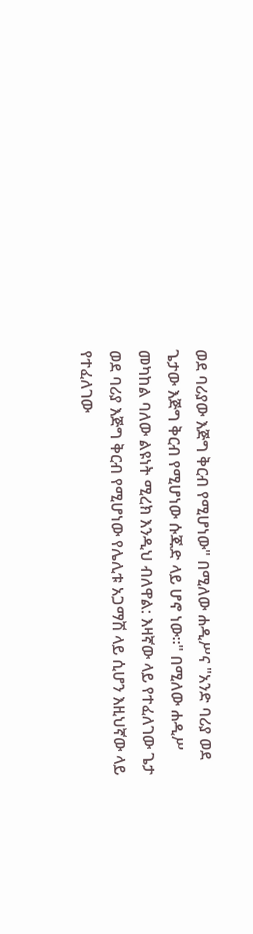ወደ ባሪያው እጅግ ቅርብ የሚሆነው" በሚለው ሐዲሥና "አንድ ባሪያ ወደ ጌታው እጅግ ቅርብ የሚሆነው ሱጁድ ላይ ሆኖ ነው።" በሚለው ሐዲሥ መካከል ባለው ልዩነት ሚረክ እንዲህ ብለዋል: እዛኛው ላይ የተፈለገው ጌታ ወደ ባሪያ እጅግ ቅርብ የሚሆነው የሌሊቱ አጋማሽ ላይ ሲሆን እዚህኛው ላይ የተፈለገው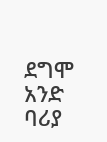ደግሞ አንድ ባሪያ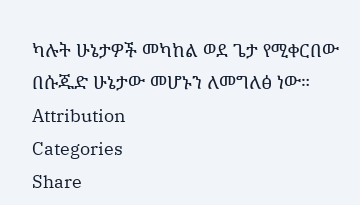ካሉት ሁኔታዎች መካከል ወደ ጌታ የሚቀርበው በሱጁድ ሁኔታው መሆኑን ለመግለፅ ነው።
Attribution
Categories
Share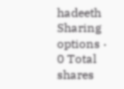hadeeth
Sharing options · 0 Total shares